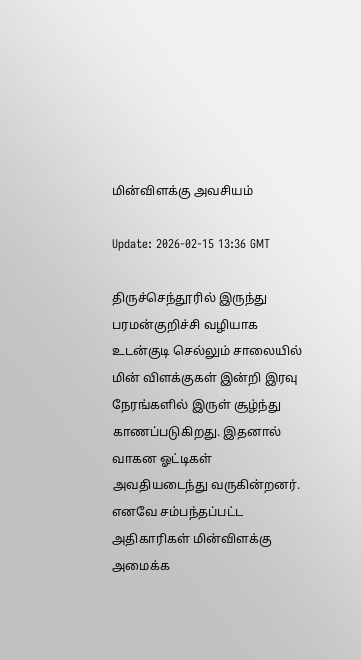மின்விளக்கு அவசியம்

Update: 2026-02-15 13:36 GMT

திருச்செந்தூரில் இருந்து பரமன்குறிச்சி வழியாக உடன்குடி செல்லும் சாலையில் மின் விளக்குகள் இன்றி இரவு நேரங்களில் இருள் சூழ்ந்து காணப்படுகிறது. இதனால் வாகன ஓட்டிகள் அவதியடைந்து வருகின்றனர். எனவே சம்பந்தப்பட்ட அதிகாரிகள் மின்விளக்கு அமைக்க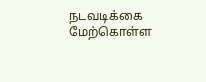நடவடிக்கை மேற்கொள்ள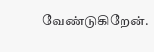வேண்டுகிறேன்.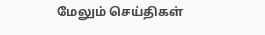மேலும் செய்திகள்